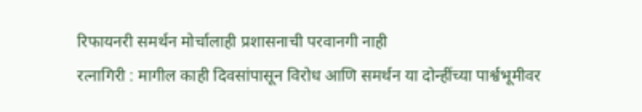रिफायनरी समर्थन मोर्चालाही प्रशासनाची परवानगी नाही
रत्नागिरी : मागील काही दिवसांपासून विरोध आणि समर्थन या दोन्हींच्या पार्श्वभूमीवर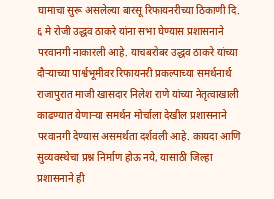घामाचा सुरू असलेल्या बारसू रिफायनरीच्या ठिकाणी दि. ६ मे रोजी उद्धव ठाकरे यांना सभा घेण्यास प्रशासनाने परवानगी नाकारली आहे. याचबरोबर उद्धव ठाकरे यांच्या दौऱ्याच्या पार्श्वभूमीवर रिफायनरी प्रकल्पाच्या समर्थनार्थ राजापुरात माजी खासदार निलेश राणे यांच्या नेतृत्वाखाली काढण्यात येणाऱ्या समर्थन मोर्चाला देखील प्रशासनाने परवानगी देण्यास असमर्थता दर्शवली आहे. कायदा आणि सुव्यवस्थेचा प्रश्न निर्माण होऊ नये, यासाठी जिल्हा प्रशासनाने ही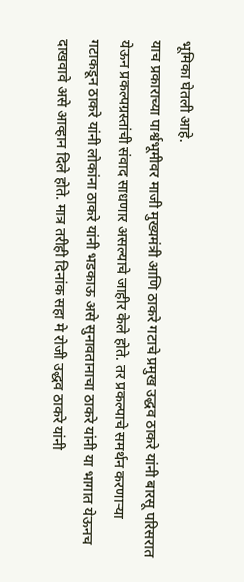भूमिका घेतली आहे.
याच प्रकाराच्या पार्श्वभूमीवर माजी मुख्यमंत्री आणि ठाकरे गटाचे प्रमुख उद्धव ठाकरे यांनी बारसू परिसरात येऊन प्रकल्पग्रस्तांची संवाद साधणार असल्याचे जाहीर केले होते. तर प्रकल्पाचे समर्थन करणाऱ्या गटाकडून ठाकरे यांनी लोकांना ठाकरे यांनी भडकाऊ असे सुनावतानाचा ठाकरे यांनी या भागात येऊनच दाखवावे असे आव्हान दिले होते. मात्र तरीही दिनांक सहा मे रोजी उद्धव ठाकरे यांनी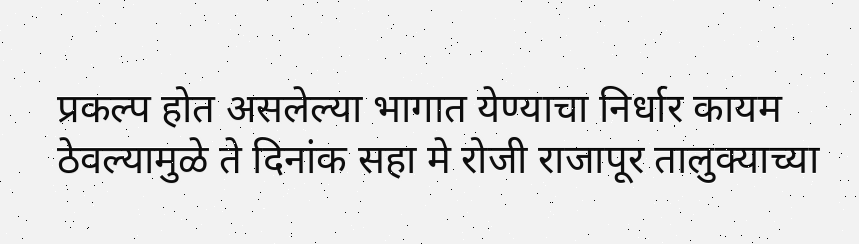प्रकल्प होत असलेल्या भागात येण्याचा निर्धार कायम ठेवल्यामुळे ते दिनांक सहा मे रोजी राजापूर तालुक्याच्या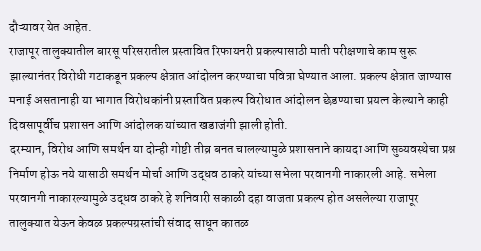दौऱ्यावर येत आहेत.
राजापूर तालुक्यातील बारसू परिसरातील प्रस्तावित रिफायनरी प्रकल्पासाठी माती परीक्षणाचे काम सुरू झाल्यानंतर विरोधी गटाकडून प्रकल्प क्षेत्रात आंदोलन करण्याचा पवित्रा घेण्यात आला. प्रकल्प क्षेत्रात जाण्यास मनाई असतानाही या भागात विरोधकांनी प्रस्तावित प्रकल्प विरोधात आंदोलन छेडण्याचा प्रयत्न केल्याने काही दिवसापूर्वीच प्रशासन आणि आंदोलक यांच्यात खडाजंगी झाली होती.
दरम्यान, विरोध आणि समर्थन या दोन्ही गोष्टी तीव्र बनत चालल्यामुळे प्रशासनाने कायदा आणि सुव्यवस्थेचा प्रश्न निर्माण होऊ नये यासाठी समर्थन मोर्चा आणि उद्धव ठाकरे यांच्या सभेला परवानगी नाकारली आहे. सभेला परवानगी नाकारल्यामुळे उद्धव ठाकरे हे शनिवारी सकाळी दहा वाजता प्रकल्प होत असलेल्या राजापूर तालुक्यात येऊन केवळ प्रकल्पग्रस्तांची संवाद साधून कातळ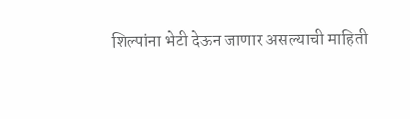शिल्पांना भेटी देऊन जाणार असल्याची माहिती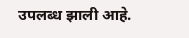उपलब्ध झाली आहे.